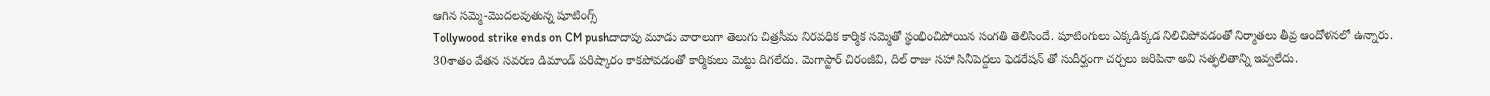ఆగిన సమ్మె-మొదలవుతున్న షూటింగ్స్
Tollywood strike ends on CM pushదాదాపు మూడు వారాలుగా తెలుగు చిత్రసీమ నిరవధిక కార్మిక సమ్మెతో స్థంభించిపోయిన సంగతి తెలిసిందే. షూటింగులు ఎక్కడిక్కడ నిలిచిపోవడంతో నిర్మాతలు తీవ్ర ఆందోళనలో ఉన్నారు. 30శాతం వేతన సవరణ డిమాండ్ పరిష్కారం కాకపోవడంతో కార్మికులు మెట్టు దిగలేదు. మెగాస్టార్ చిరంజీవి, దిల్ రాజు సహా సినీపెద్దలు ఫెడరేషన్ తో సుదీర్ఘంగా చర్చలు జరిపినా అవి సత్ఫలితాన్ని ఇవ్వలేదు.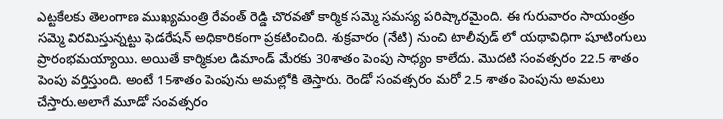ఎట్టకేలకు తెలంగాణ ముఖ్యమంత్రి రేవంత్ రెడ్డి చొరవతో కార్మిక సమ్మె సమస్య పరిష్కారమైంది. ఈ గురువారం సాయంత్రం సమ్మె విరమిస్తున్నట్టు ఫెడరేషన్ అధికారికంగా ప్రకటించింది. శుక్రవారం (నేటి) నుంచి టాలీవుడ్ లో యథావిధిగా షూటింగులు ప్రారంభమయ్యాయి. అయితే కార్మికుల డిమాండ్ మేరకు 30శాతం పెంపు సాధ్యం కాలేదు. మొదటి సంవత్సరం 22.5 శాతం పెంపు వర్తిస్తుంది. అంటే 15శాతం పెంపును అమల్లోకి తెస్తారు. రెండో సంవత్సరం మరో 2.5 శాతం పెంపును అమలు చేస్తారు.అలాగే మూడో సంవత్సరం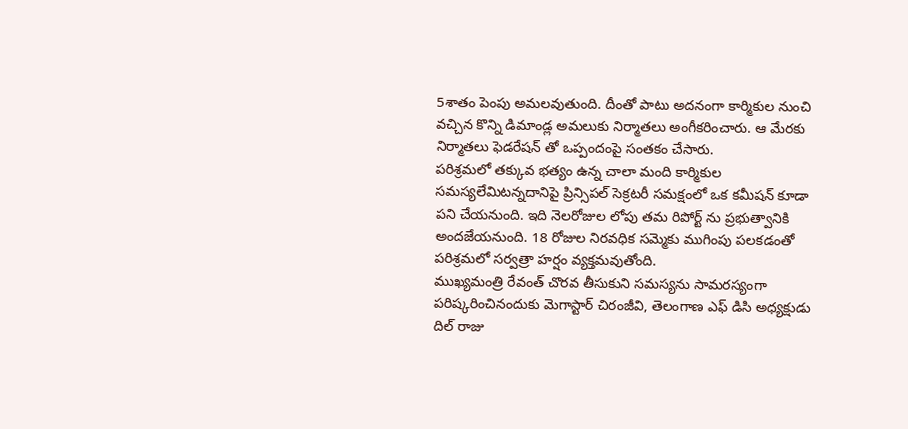5శాతం పెంపు అమలవుతుంది. దీంతో పాటు అదనంగా కార్మికుల నుంచి వచ్చిన కొన్ని డిమాండ్ల అమలుకు నిర్మాతలు అంగీకరించారు. ఆ మేరకు నిర్మాతలు ఫెడరేషన్ తో ఒప్పందంపై సంతకం చేసారు.
పరిశ్రమలో తక్కువ భత్యం ఉన్న చాలా మంది కార్మికుల సమస్యలేమిటన్నదానిపై ప్రిన్సిపల్ సెక్రటరీ సమక్షంలో ఒక కమీషన్ కూడా పని చేయనుంది. ఇది నెలరోజుల లోపు తమ రిపోర్ట్ ను ప్రభుత్వానికి అందజేయనుంది. 18 రోజుల నిరవధిక సమ్మెకు ముగింపు పలకడంతో పరిశ్రమలో సర్వత్రా హర్షం వ్యక్తమవుతోంది.
ముఖ్యమంత్రి రేవంత్ చొరవ తీసుకుని సమస్యను సామరస్యంగా పరిష్కరించినందుకు మెగాస్టార్ చిరంజీవి, తెలంగాణ ఎఫ్ డిసి అధ్యక్షుడు దిల్ రాజు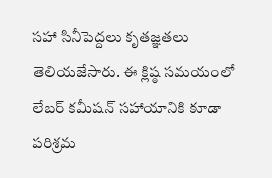సహా సినీపెద్దలు కృతజ్ఞతలు తెలియజేసారు. ఈ క్లిష్ఠ సమయంలో లేబర్ కమీషన్ సహాయానికి కూడా పరిశ్రమ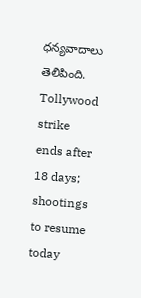ధన్యవాదాలు తెలిపింది.
Tollywood strike ends after 18 days; shootings to resume today